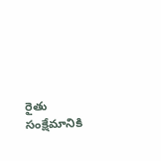రైతు సంక్షేమానికి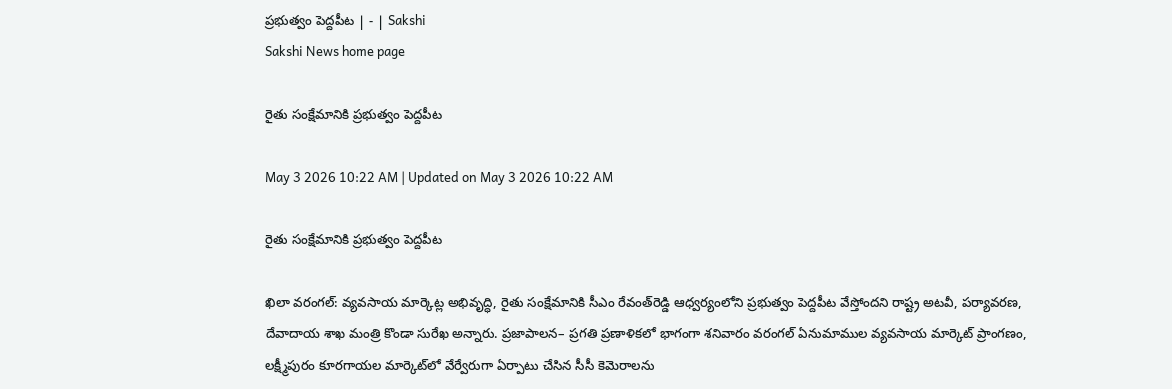ప్రభుత్వం పెద్దపీట | - | Sakshi
Sakshi News home page

రైతు సంక్షేమానికి ప్రభుత్వం పెద్దపీట

May 3 2026 10:22 AM | Updated on May 3 2026 10:22 AM

రైతు సంక్షేమానికి ప్రభుత్వం పెద్దపీట

ఖిలా వరంగల్‌: వ్యవసాయ మార్కెట్ల అభివృద్ధి, రైతు సంక్షేమానికి సీఎం రేవంత్‌రెడ్డి ఆధ్వర్యంలోని ప్రభుత్వం పెద్దపీట వేస్తోందని రాష్ట్ర అటవీ, పర్యావరణ, దేవాదాయ శాఖ మంత్రి కొండా సురేఖ అన్నారు. ప్రజాపాలన– ప్రగతి ప్రణాళికలో భాగంగా శనివారం వరంగల్‌ ఏనుమాముల వ్యవసాయ మార్కెట్‌ ప్రాంగణం, లక్ష్మీపురం కూరగాయల మార్కెట్‌లో వేర్వేరుగా ఏర్పాటు చేసిన సీసీ కెమెరాలను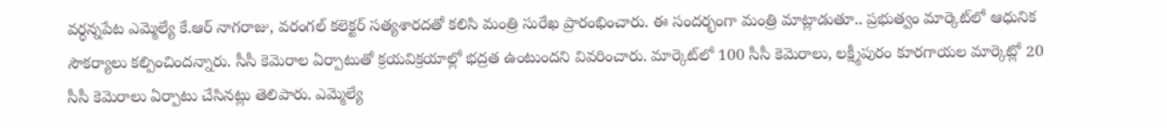వర్ధన్నపేట ఎమ్మెల్యే కే.ఆర్‌ నాగరాజు, వరంగల్‌ కలెక్టర్‌ సత్యశారదతో కలిసి మంత్రి సురేఖ ప్రారంభించారు. ఈ సందర్భంగా మంత్రి మాట్లాడుతూ.. ప్రభుత్వం మార్కెట్‌లో ఆధునిక సౌకర్యాలు కల్పించిందన్నారు. సీసీ కెమెరాల ఏర్పాటుతో క్రయవిక్రయాల్లో భద్రత ఉంటుందని వివరించారు. మార్కెట్‌లో 100 సీసీ కెమెరాలు, లక్ష్మీపురం కూరగాయల మార్కెట్లో 20 సీసీ కెమెరాలు ఏర్పాటు చేసినట్లు తెలిపారు. ఎమ్మెల్యే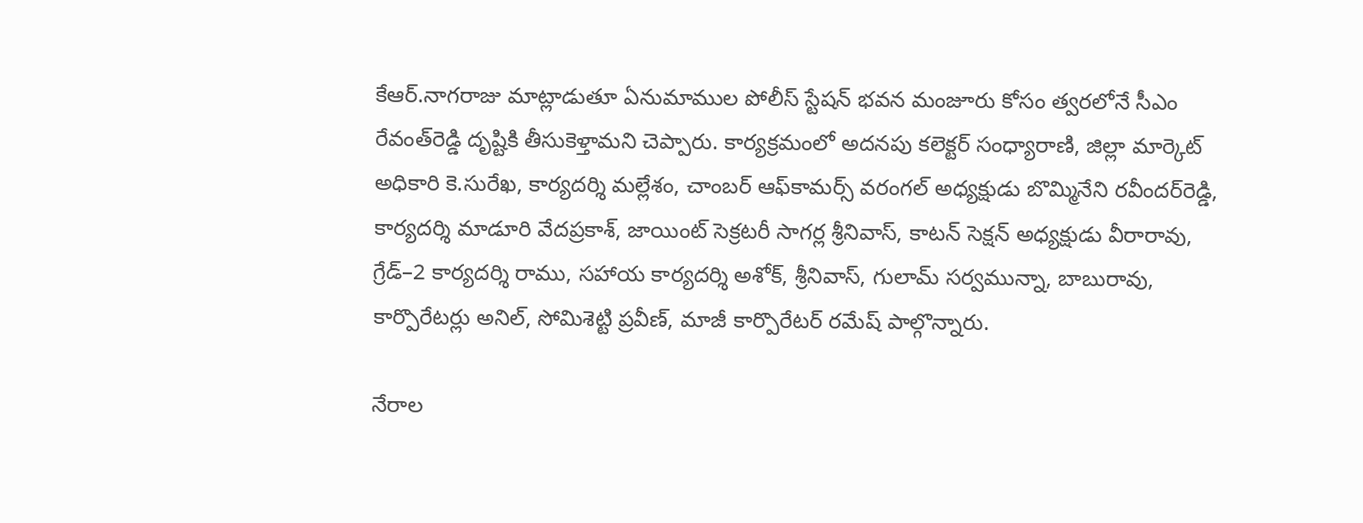కేఆర్‌.నాగరాజు మాట్లాడుతూ ఏనుమాముల పోలీస్‌ స్టేషన్‌ భవన మంజూరు కోసం త్వరలోనే సీఎం రేవంత్‌రెడ్డి దృష్టికి తీసుకెళ్తామని చెప్పారు. కార్యక్రమంలో అదనపు కలెక్టర్‌ సంధ్యారాణి, జిల్లా మార్కెట్‌ అధికారి కె.సురేఖ, కార్యదర్శి మల్లేశం, చాంబర్‌ ఆఫ్‌కామర్స్‌ వరంగల్‌ అధ్యక్షుడు బొమ్మినేని రవీందర్‌రెడ్డి, కార్యదర్శి మాడూరి వేదప్రకాశ్‌, జాయింట్‌ సెక్రటరీ సాగర్ల శ్రీనివాస్‌, కాటన్‌ సెక్షన్‌ అధ్యక్షుడు వీరారావు, గ్రేడ్‌–2 కార్యదర్శి రాము, సహాయ కార్యదర్శి అశోక్‌, శ్రీనివాస్‌, గులామ్‌ సర్వమున్నా, బాబురావు, కార్పొరేటర్లు అనిల్‌, సోమిశెట్టి ప్రవీణ్‌, మాజీ కార్పొరేటర్‌ రమేష్‌ పాల్గొన్నారు.

నేరాల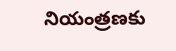నియంత్రణకు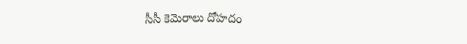సీసీ కెమెరాలు దోహదం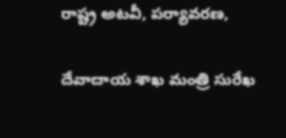రాష్ట్ర అటవీ, పర్యావరణ,

దేవాదాయ శాఖ మంత్రి సురేఖ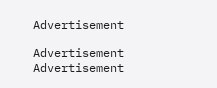Advertisement

Advertisement
Advertisement